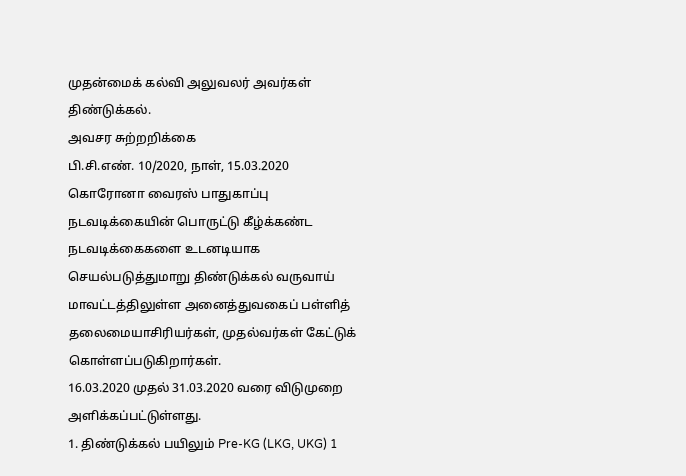முதன்மைக் கல்வி அலுவலர் அவர்கள் திண்டுக்கல்.
அவசர சுற்றறிக்கை
பி.சி.எண். 10/2020, நாள், 15.03.2020
கொரோனா வைரஸ் பாதுகாப்பு நடவடிக்கையின் பொருட்டு கீழ்க்கண்ட நடவடிக்கைகளை உடனடியாக செயல்படுத்துமாறு திண்டுக்கல் வருவாய் மாவட்டத்திலுள்ள அனைத்துவகைப் பள்ளித் தலைமையாசிரியர்கள், முதல்வர்கள் கேட்டுக் கொள்ளப்படுகிறார்கள்.
16.03.2020 முதல் 31.03.2020 வரை விடுமுறை அளிக்கப்பட்டுள்ளது.
1. திண்டுக்கல் பயிலும் Pre-KG (LKG, UKG) 1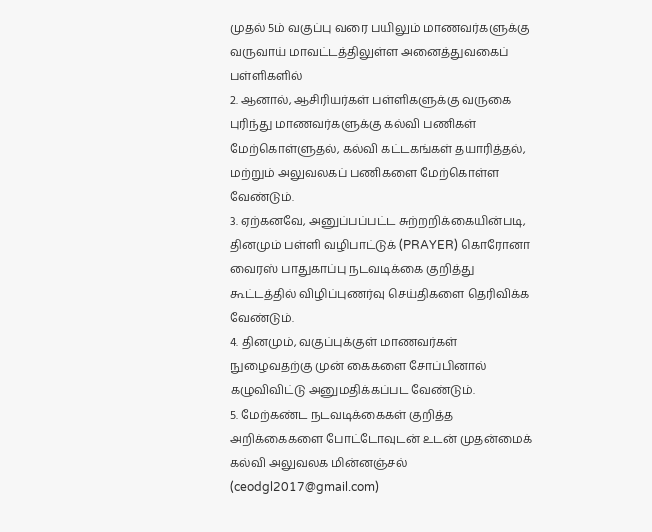முதல் 5ம் வகுப்பு வரை பயிலும் மாணவர்களுக்கு வருவாய் மாவட்டத்திலுள்ள அனைத்துவகைப் பள்ளிகளில்
2. ஆனால், ஆசிரியர்கள் பள்ளிகளுக்கு வருகை புரிந்து மாணவர்களுக்கு கல்வி பணிகள் மேற்கொள்ளுதல், கல்வி கட்டகங்கள் தயாரித்தல், மற்றும் அலுவலகப் பணிகளை மேற்கொள்ள வேண்டும்.
3. ஏற்கனவே, அனுப்பப்பட்ட சுற்றறிக்கையின்படி, தினமும் பள்ளி வழிபாட்டுக் (PRAYER) கொரோனா வைரஸ் பாதுகாப்பு நடவடிக்கை குறித்து கூட்டத்தில் விழிப்புணர்வு செய்திகளை தெரிவிக்க வேண்டும்.
4. தினமும், வகுப்புக்குள் மாணவர்கள் நுழைவதற்கு முன் கைகளை சோப்பினால் கழுவிவிட்டு அனுமதிக்கப்பட வேண்டும்.
5. மேற்கண்ட நடவடிக்கைகள் குறித்த அறிக்கைகளை போட்டோவுடன் உடன் முதன்மைக் கல்வி அலுவலக மின்னஞ்சல் (ceodgl2017@gmail.com)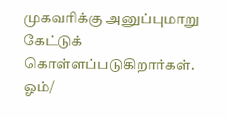முகவரிக்கு அனுப்புமாறு கேட்டுக் கொள்ளப்படுகிறார்கள்.
ஓம்/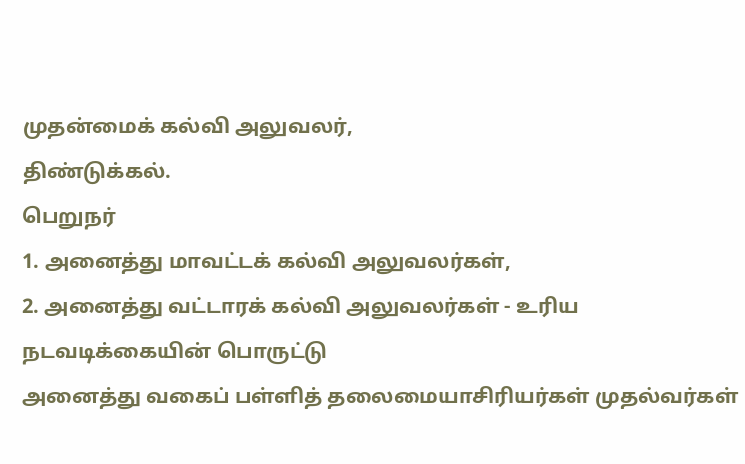முதன்மைக் கல்வி அலுவலர்,
திண்டுக்கல்.
பெறுநர்
1. அனைத்து மாவட்டக் கல்வி அலுவலர்கள்,
2. அனைத்து வட்டாரக் கல்வி அலுவலர்கள் - உரிய நடவடிக்கையின் பொருட்டு
அனைத்து வகைப் பள்ளித் தலைமையாசிரியர்கள் முதல்வர்கள்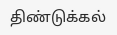திண்டுக்கல்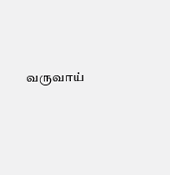வருவாய்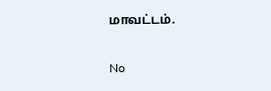மாவட்டம்.

No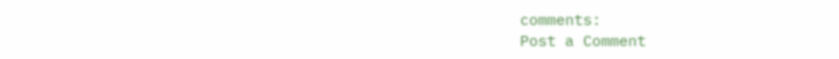comments:
Post a Comment